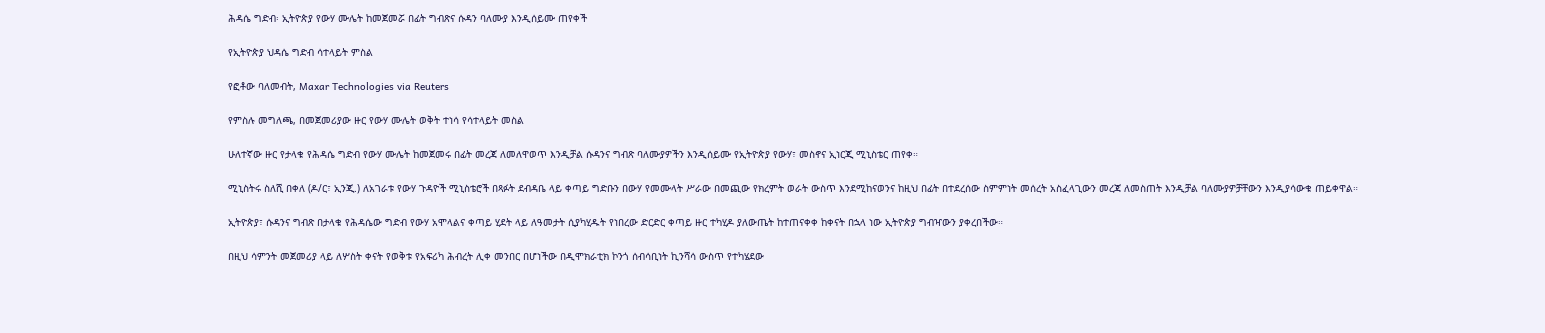ሕዳሴ ግድብ፡ ኢትዮጵያ የውሃ ሙሌት ከመጀመሯ በፊት ግብጽና ሱዳን ባለሙያ እንዲሰይሙ ጠየቀች

የኢትዮጵያ ህዳሴ ግድብ ሳተላይት ምስል

የፎቶው ባለመብት, Maxar Technologies via Reuters

የምስሉ መግለጫ, በመጀመሪያው ዙር የውሃ ሙሌት ወቅት ተነሳ የሳተላይት መስል

ሁለተኛው ዙር የታላቁ የሕዳሴ ግድብ የውሃ ሙሌት ከመጀመሩ በፊት መረጃ ለመለዋወጥ እንዲቻል ሱዳንና ግብጽ ባለሙያዎችን እንዲሰይሙ የኢትዮጵያ የውሃ፣ መስኖና ኢነርጂ ሚኒስቴር ጠየቀ።

ሚኒስትሩ ስለሺ በቀለ (ዶ/ር፣ ኢንጂ.) ለአገራቱ የውሃ ጉዳዮች ሚኒስቴሮች በጻፉት ደብዳቤ ላይ ቀጣይ ግድቡን በውሃ የመሙላት ሥራው በመጪው የክረምት ወራት ውስጥ እንደሚከናወንና ከዚህ በፊት በተደረሰው ስምምነት መሰረት አስፈላጊውን መረጃ ለመስጠት እንዲቻል ባለሙያዎቻቸውን እንዲያሳውቁ ጠይቀዋል።

ኢትዮጵያ፣ ሱዳንና ግብጽ በታላቁ የሕዳሴው ግድብ የውሃ አሞላልና ቀጣይ ሂደት ላይ ለዓመታት ሲያካሂዱት የነበረው ድርድር ቀጣይ ዙር ተካሂዶ ያለውጤት ከተጠናቀቀ ከቀናት በኋላ ነው ኢትዮጵያ ግብዣውን ያቀረበችው።

በዚህ ሳምንት መጀመሪያ ላይ ለሦስት ቀናት የወቅቱ የአፍሪካ ሕብረት ሊቀ መንበር በሆነችው በዲሞክራቲክ ኮንጎ ሰብሳቢነት ኪንሻሳ ውስጥ የተካሄደው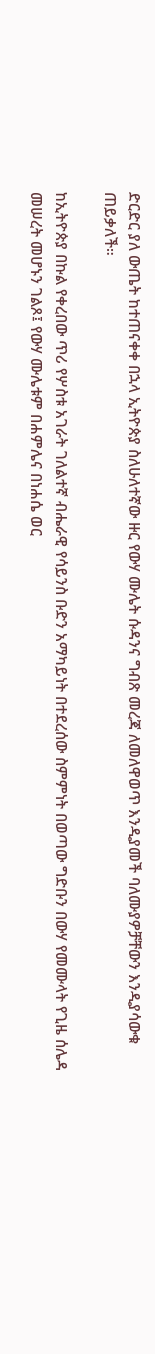ድርድር ያለ ውጤት ከተጠናቀቀ በኋላ ኢትዮጵያ ስለሁለተኛው ዙር የውሃ ሙሌት ሱዳንና ግብጽ መረጃ ለመለዋወጥ እንዲያመች ባለሙያዎቻቸውን እንዲያሳውቁ ጠይቃለች።

ከኢትዮጵያ በኩል የቀረበው ጥሪ የሦስቱ አገራት ገለልተኛ ብሔራዊ የሳይንስ ቡድን አማካይነት በተደረሰው ስምምነት በወጣው ግድቡን በውሃ የመሙላት የጊዜ ሰሌዳ መሠረት መሆኑን ገልጾ፤ የውሃ ሙሌቱም በሐምሌና በነሐሴ ወር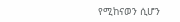የሚከናወን ሲሆን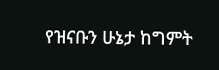የዝናቡን ሁኔታ ከግምት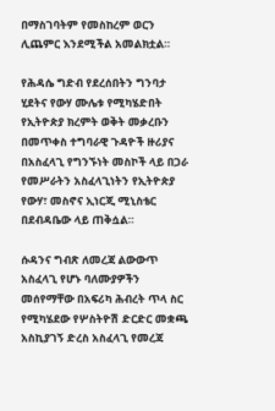በማስገባትም የመስከረም ወርን ሊጨምር እንደሚችል አመልክቷል።

የሕዳሴ ግድብ የደረሰበትን ግንባታ ሂደትና የውሃ ሙሌቱ የሚካሄድበት የኢትዮጵያ ክረምት ወቅት መቃረቡን በመጥቀስ ተግባራዊ ጉዳዮች ዙሪያና በአስፈላጊ የግንኙነት መስኮች ላይ በጋራ የመሥራትን አስፈላጊነትን የኢትዮጵያ የውሃ፣ መስኖና ኢነርጂ ሚኒስቴር በደብዳቤው ላይ ጠቅሷል።

ሱዳንና ግብጽ ለመረጃ ልውውጥ አስፈላጊ የሆኑ ባለሙያዎችን መሰየማቸው በአፍሪካ ሕብረት ጥላ ስር የሚካሄደው የሦስትዮሽ ድርድር መቋጫ አስኪያገኝ ድረስ አስፈላጊ የመረጃ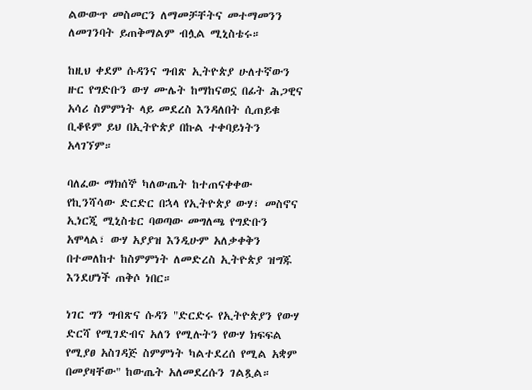ልውውጥ መስመርን ለማመቻቸትና መተማመንን ለመገንባት ይጠቅማልም ብሏል ሚኒስቴሩ።

ከዚህ ቀደም ሱዳንና ግብጽ ኢትዮጵያ ሁለተኛውን ዙር የግድቡን ውሃ ሙሌት ከማከናወኗ በፊት ሕጋዊና አሳሪ ስምምነት ላይ መደረስ እንዳለበት ሲጠይቁ ቢቆዩም ይህ በኢትዮጵያ በኩል ተቀባይነትን አላገኘም።

ባለፈው ማክሰኞ ካለውጤት ከተጠናቀቀው የኪንሻሳው ድርድር በኋላ የኢትዮጵያ ውሃ፣ መስኖና ኢነርጂ ሚኒስቴር ባወጣው መግለጫ የግድቡን አሞላል፣ ውሃ አያያዝ እንዲሁም አለቃቀቅን በተመለከተ ከስምምነት ለመድረስ ኢትዮጵያ ዝግጁ እንደሆነች ጠቅሶ ነበር።

ነገር ግን ግብጽና ሱዳን "ድርድሩ የኢትዮጵያን የውሃ ድርሻ የሚገድብና አለን የሚሉትን የውሃ ክፍፍል የሚያፀ አስገዳጅ ስምምነት ካልተደረሰ የሚል አቋም በመያዛቸው" ከውጤት አለመደረሱን ገልጿል።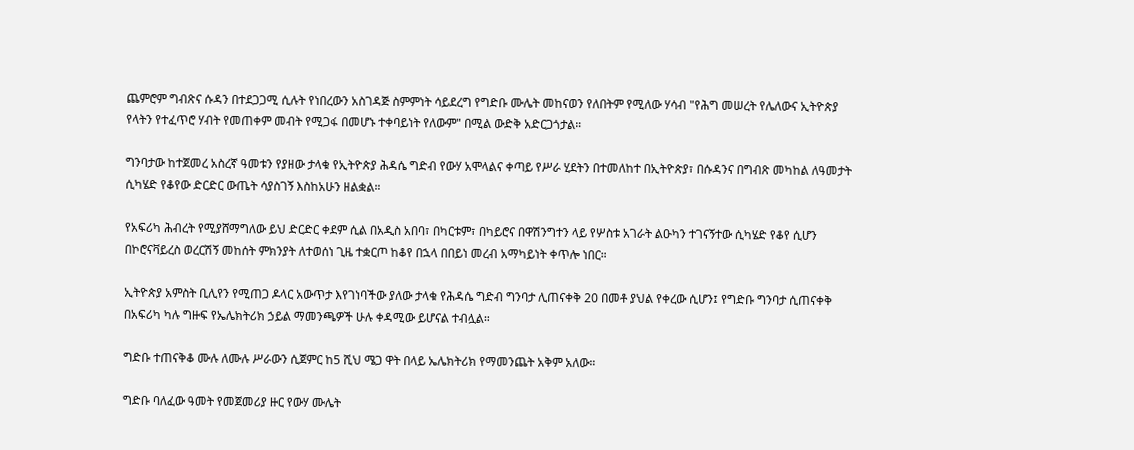ጨምሮም ግብጽና ሱዳን በተደጋጋሚ ሲሉት የነበረውን አስገዳጅ ስምምነት ሳይደረግ የግድቡ ሙሌት መከናወን የለበትም የሚለው ሃሳብ "የሕግ መሠረት የሌለውና ኢትዮጵያ የላትን የተፈጥሮ ሃብት የመጠቀም መብት የሚጋፋ በመሆኑ ተቀባይነት የለውም" በሚል ውድቅ አድርጋጎታል።

ግንባታው ከተጀመረ አስረኛ ዓመቱን የያዘው ታላቁ የኢትዮጵያ ሕዳሴ ግድብ የውሃ አሞላልና ቀጣይ የሥራ ሂደትን በተመለከተ በኢትዮጵያ፣ በሱዳንና በግብጽ መካከል ለዓመታት ሲካሄድ የቆየው ድርድር ውጤት ሳያስገኝ እስከአሁን ዘልቋል።

የአፍሪካ ሕብረት የሚያሸማግለው ይህ ድርድር ቀደም ሲል በአዲስ አበባ፣ በካርቱም፣ በካይሮና በዋሽንግተን ላይ የሦስቱ አገራት ልዑካን ተገናኝተው ሲካሄድ የቆየ ሲሆን በኮሮናቫይረስ ወረርሽኝ መከሰት ምክንያት ለተወሰነ ጊዜ ተቋርጦ ከቆየ በኋላ በበይነ መረብ አማካይነት ቀጥሎ ነበር።

ኢትዮጵያ አምስት ቢሊየን የሚጠጋ ዶላር አውጥታ እየገነባችው ያለው ታላቁ የሕዳሴ ግድብ ግንባታ ሊጠናቀቅ 20 በመቶ ያህል የቀረው ሲሆን፤ የግድቡ ግንባታ ሲጠናቀቅ በአፍሪካ ካሉ ግዙፍ የኤሌክትሪክ ኃይል ማመንጫዎች ሁሉ ቀዳሚው ይሆናል ተብሏል።

ግድቡ ተጠናቅቆ ሙሉ ለሙሉ ሥራውን ሲጀምር ከ5 ሺህ ሜጋ ዋት በላይ ኤሌክትሪክ የማመንጨት አቅም አለው።

ግድቡ ባለፈው ዓመት የመጀመሪያ ዙር የውሃ ሙሌት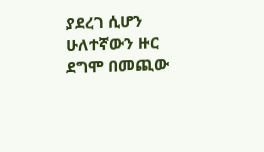ያደረገ ሲሆን ሁለተኛውን ዙር ደግሞ በመጪው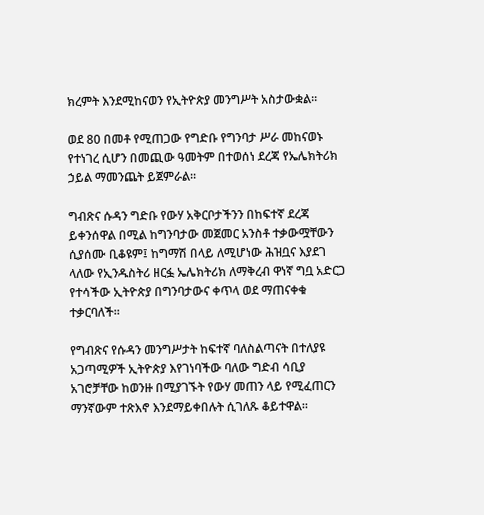ክረምት እንደሚከናወን የኢትዮጵያ መንግሥት አስታውቋል።

ወደ 80 በመቶ የሚጠጋው የግድቡ የግንባታ ሥራ መከናወኑ የተነገረ ሲሆን በመጪው ዓመትም በተወሰነ ደረጃ የኤሌክትሪክ ኃይል ማመንጨት ይጀምራል።

ግብጽና ሱዳን ግድቡ የውሃ አቅርቦታችንን በከፍተኛ ደረጃ ይቀንሰዋል በሚል ከግንባታው መጀመር አንስቶ ተቃውሟቸውን ሲያሰሙ ቢቆዩም፤ ከግማሽ በላይ ለሚሆነው ሕዝቧና እያደገ ላለው የኢንዱስትሪ ዘርፏ ኤሌክትሪክ ለማቅረብ ዋነኛ ግቧ አድርጋ የተሳችው ኢትዮጵያ በግንባታውና ቀጥላ ወደ ማጠናቀቁ ተቃርባለች።

የግብጽና የሱዳን መንግሥታት ከፍተኛ ባለስልጣናት በተለያዩ አጋጣሚዎች ኢትዮጵያ እየገነባችው ባለው ግድብ ሳቢያ አገሮቻቸው ከወንዙ በሚያገኙት የውሃ መጠን ላይ የሚፈጠርን ማንኛውም ተጽእኖ እንደማይቀበሉት ሲገለጹ ቆይተዋል።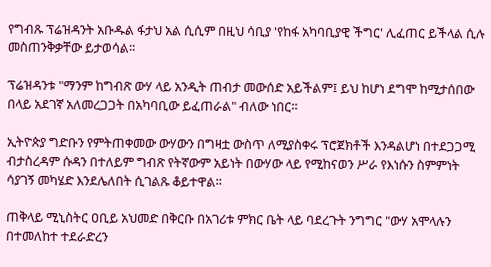የግብጹ ፕሬዝዳንት አቡዱል ፋታህ አል ሲሲም በዚህ ሳቢያ 'የከፋ አካባቢያዊ ችግር' ሊፈጠር ይችላል ሲሉ መስጠንቅቃቸው ይታወሳል።

ፕሬዝዳንቱ "ማንም ከግብጽ ውሃ ላይ አንዲት ጠብታ መውሰድ አይችልም፤ ይህ ከሆነ ደግሞ ከሚታሰበው በላይ አደገኛ አለመረጋጋት በአካባቢው ይፈጠራል" ብለው ነበር።

ኢትዮጵያ ግድቡን የምትጠቀመው ውሃውን በግዛቷ ውስጥ ለሚያስቀሩ ፕሮጀክቶች እንዳልሆነ በተደጋጋሚ ብታስረዳም ሱዳን በተለይም ግብጽ የትኛውም አይነት በውሃው ላይ የሚከናወን ሥራ የእነሱን ስምምነት ሳያገኝ መካሄድ እንደሌለበት ሲገልጹ ቆይተዋል።

ጠቅላይ ሚኒስትር ዐቢይ አህመድ በቅርቡ በአገሪቱ ምክር ቤት ላይ ባደረጉት ንግግር "ውሃ አሞላሉን በተመለከተ ተደራድረን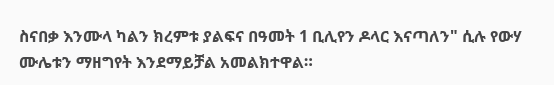ስናበቃ እንሙላ ካልን ክረምቱ ያልፍና በዓመት 1 ቢሊየን ዶላር እናጣለን" ሲሉ የውሃ ሙሌቱን ማዘግየት እንደማይቻል አመልክተዋል።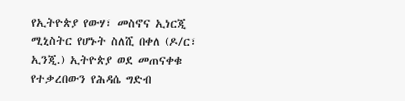የኢትዮጵያ የውሃ፣ መስኖና ኢነርጂ ሚኒስትር የሆኑት ስለሺ በቀለ (ዶ/ር፣ ኢንጂ.) ኢትዮጵያ ወደ መጠናቀቁ የተቃረበውን የሕዳሴ ግድብ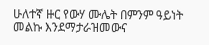ሁለተኛ ዙር የውሃ ሙሌት በምንም ዓይነት መልኩ እንደማታራዝመውና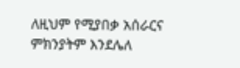ለዚህም የሚያበቃ አሰራርና ምክንያትም እንደሌለ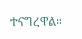ተናግረዋል።